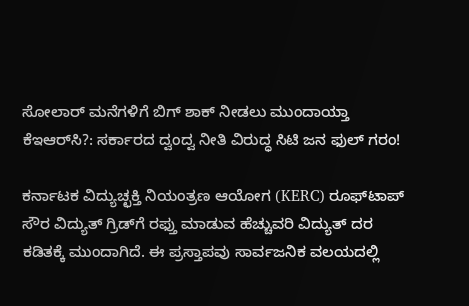ಸೋಲಾರ್ ಮನೆಗಳಿಗೆ ಬಿಗ್ ಶಾಕ್ ನೀಡಲು ಮುಂದಾಯ್ತಾ ಕೆಇಆರ್‌ಸಿ?: ಸರ್ಕಾರದ ದ್ವಂದ್ವ ನೀತಿ ವಿರುದ್ಧ ಸಿಟಿ ಜನ ಫುಲ್ ಗರಂ!

ಕರ್ನಾಟಕ ವಿದ್ಯುಚ್ಛಕ್ತಿ ನಿಯಂತ್ರಣ ಆಯೋಗ (KERC) ರೂಫ್‌ಟಾಪ್ ಸೌರ ವಿದ್ಯುತ್ ಗ್ರಿಡ್‌ಗೆ ರಫ್ತು ಮಾಡುವ ಹೆಚ್ಚುವರಿ ವಿದ್ಯುತ್ ದರ ಕಡಿತಕ್ಕೆ ಮುಂದಾಗಿದೆ. ಈ ಪ್ರಸ್ತಾಪವು ಸಾರ್ವಜನಿಕ ವಲಯದಲ್ಲಿ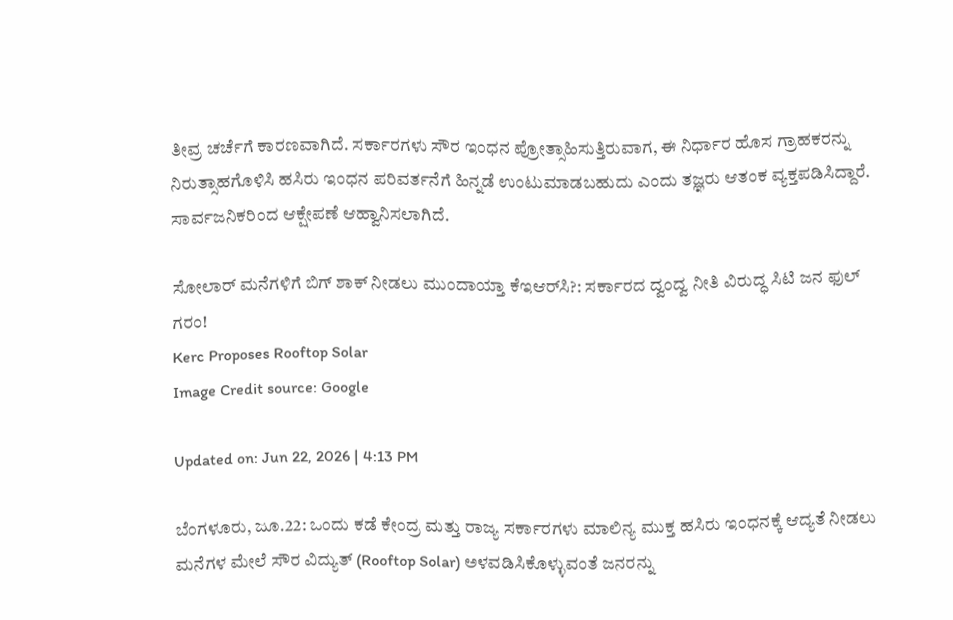ತೀವ್ರ ಚರ್ಚೆಗೆ ಕಾರಣವಾಗಿದೆ. ಸರ್ಕಾರಗಳು ಸೌರ ಇಂಧನ ಪ್ರೋತ್ಸಾಹಿಸುತ್ತಿರುವಾಗ, ಈ ನಿರ್ಧಾರ ಹೊಸ ಗ್ರಾಹಕರನ್ನು ನಿರುತ್ಸಾಹಗೊಳಿಸಿ ಹಸಿರು ಇಂಧನ ಪರಿವರ್ತನೆಗೆ ಹಿನ್ನಡೆ ಉಂಟುಮಾಡಬಹುದು ಎಂದು ತಜ್ಞರು ಆತಂಕ ವ್ಯಕ್ತಪಡಿಸಿದ್ದಾರೆ. ಸಾರ್ವಜನಿಕರಿಂದ ಆಕ್ಷೇಪಣೆ ಆಹ್ವಾನಿಸಲಾಗಿದೆ.

ಸೋಲಾರ್ ಮನೆಗಳಿಗೆ ಬಿಗ್ ಶಾಕ್ ನೀಡಲು ಮುಂದಾಯ್ತಾ ಕೆಇಆರ್‌ಸಿ?: ಸರ್ಕಾರದ ದ್ವಂದ್ವ ನೀತಿ ವಿರುದ್ಧ ಸಿಟಿ ಜನ ಫುಲ್ ಗರಂ!
Kerc Proposes Rooftop Solar
Image Credit source: Google

Updated on: Jun 22, 2026 | 4:13 PM

ಬೆಂಗಳೂರು, ಜೂ.22: ಒಂದು ಕಡೆ ಕೇಂದ್ರ ಮತ್ತು ರಾಜ್ಯ ಸರ್ಕಾರಗಳು ಮಾಲಿನ್ಯ ಮುಕ್ತ ಹಸಿರು ಇಂಧನಕ್ಕೆ ಆದ್ಯತೆ ನೀಡಲು ಮನೆಗಳ ಮೇಲೆ ಸೌರ ವಿದ್ಯುತ್ (Rooftop Solar) ಅಳವಡಿಸಿಕೊಳ್ಳುವಂತೆ ಜನರನ್ನು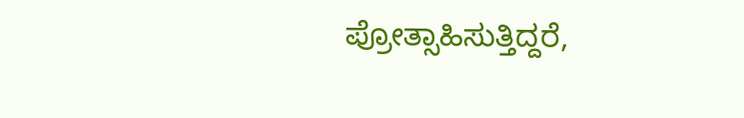ಪ್ರೋತ್ಸಾಹಿಸುತ್ತಿದ್ದರೆ,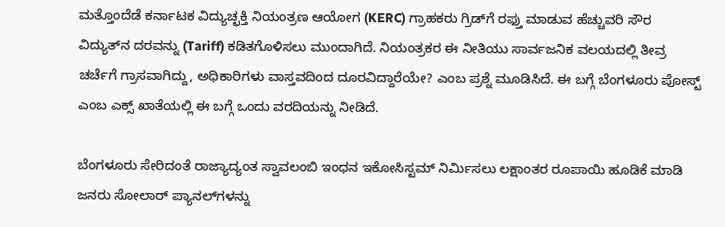ಮತ್ತೊಂದೆಡೆ ಕರ್ನಾಟಕ ವಿದ್ಯುಚ್ಛಕ್ತಿ ನಿಯಂತ್ರಣ ಆಯೋಗ (KERC) ಗ್ರಾಹಕರು ಗ್ರಿಡ್‌ಗೆ ರಫ್ತು ಮಾಡುವ ಹೆಚ್ಚುವರಿ ಸೌರ ವಿದ್ಯುತ್‌ನ ದರವನ್ನು (Tariff) ಕಡಿತಗೊಳಿಸಲು ಮುಂದಾಗಿದೆ. ನಿಯಂತ್ರಕರ ಈ ನೀತಿಯು ಸಾರ್ವಜನಿಕ ವಲಯದಲ್ಲಿ ತೀವ್ರ ಚರ್ಚೆಗೆ ಗ್ರಾಸವಾಗಿದ್ದು, ಅಧಿಕಾರಿಗಳು ವಾಸ್ತವದಿಂದ ದೂರವಿದ್ದಾರೆಯೇ? ಎಂಬ ಪ್ರಶ್ನೆ ಮೂಡಿಸಿದೆ. ಈ ಬಗ್ಗೆ ಬೆಂಗಳೂರು ಪೋಸ್ಟ್  ಎಂಬ ಎಕ್ಸ್ ಖಾತೆಯಲ್ಲಿ ಈ ಬಗ್ಗೆ ಒಂದು ವರದಿಯನ್ನು ನೀಡಿದೆ.

ಬೆಂಗಳೂರು ಸೇರಿದಂತೆ ರಾಜ್ಯಾದ್ಯಂತ ಸ್ವಾವಲಂಬಿ ಇಂಧನ ಇಕೋಸಿಸ್ಟಮ್ ನಿರ್ಮಿಸಲು ಲಕ್ಷಾಂತರ ರೂಪಾಯಿ ಹೂಡಿಕೆ ಮಾಡಿ ಜನರು ಸೋಲಾರ್ ಪ್ಯಾನಲ್‌ಗಳನ್ನು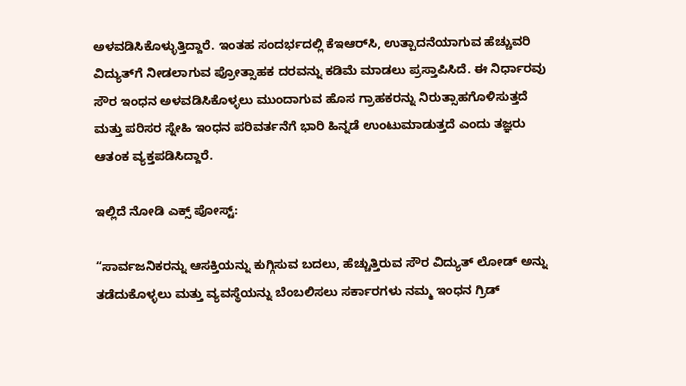ಅಳವಡಿಸಿಕೊಳ್ಳುತ್ತಿದ್ದಾರೆ. ಇಂತಹ ಸಂದರ್ಭದಲ್ಲಿ ಕೆಇಆರ್‌ಸಿ, ಉತ್ಪಾದನೆಯಾಗುವ ಹೆಚ್ಚುವರಿ ವಿದ್ಯುತ್‌ಗೆ ನೀಡಲಾಗುವ ಪ್ರೋತ್ಸಾಹಕ ದರವನ್ನು ಕಡಿಮೆ ಮಾಡಲು ಪ್ರಸ್ತಾಪಿಸಿದೆ. ಈ ನಿರ್ಧಾರವು ಸೌರ ಇಂಧನ ಅಳವಡಿಸಿಕೊಳ್ಳಲು ಮುಂದಾಗುವ ಹೊಸ ಗ್ರಾಹಕರನ್ನು ನಿರುತ್ಸಾಹಗೊಳಿಸುತ್ತದೆ ಮತ್ತು ಪರಿಸರ ಸ್ನೇಹಿ ಇಂಧನ ಪರಿವರ್ತನೆಗೆ ಭಾರಿ ಹಿನ್ನಡೆ ಉಂಟುಮಾಡುತ್ತದೆ ಎಂದು ತಜ್ಞರು ಆತಂಕ ವ್ಯಕ್ತಪಡಿಸಿದ್ದಾರೆ.

ಇಲ್ಲಿದೆ ನೋಡಿ ಎಕ್ಸ್ ಪೋಸ್ಟ್:

“ಸಾರ್ವಜನಿಕರನ್ನು ಆಸಕ್ತಿಯನ್ನು ಕುಗ್ಗಿಸುವ ಬದಲು, ಹೆಚ್ಚುತ್ತಿರುವ ಸೌರ ವಿದ್ಯುತ್ ಲೋಡ್ ಅನ್ನು ತಡೆದುಕೊಳ್ಳಲು ಮತ್ತು ವ್ಯವಸ್ಥೆಯನ್ನು ಬೆಂಬಲಿಸಲು ಸರ್ಕಾರಗಳು ನಮ್ಮ ಇಂಧನ ಗ್ರಿಡ್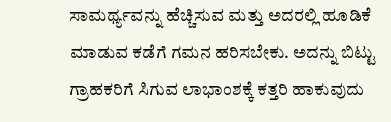ಸಾಮರ್ಥ್ಯವನ್ನು ಹೆಚ್ಚಿಸುವ ಮತ್ತು ಅದರಲ್ಲಿ ಹೂಡಿಕೆ ಮಾಡುವ ಕಡೆಗೆ ಗಮನ ಹರಿಸಬೇಕು. ಅದನ್ನು ಬಿಟ್ಟು ಗ್ರಾಹಕರಿಗೆ ಸಿಗುವ ಲಾಭಾಂಶಕ್ಕೆ ಕತ್ತರಿ ಹಾಕುವುದು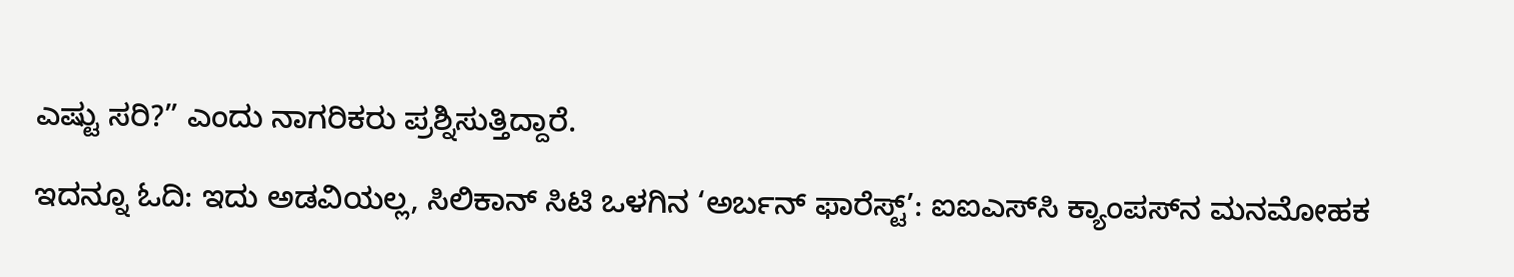ಎಷ್ಟು ಸರಿ?” ಎಂದು ನಾಗರಿಕರು ಪ್ರಶ್ನಿಸುತ್ತಿದ್ದಾರೆ.

ಇದನ್ನೂ ಓದಿ: ಇದು ಅಡವಿಯಲ್ಲ, ಸಿಲಿಕಾನ್ ಸಿಟಿ ಒಳಗಿನ ‘ಅರ್ಬನ್ ಫಾರೆಸ್ಟ್’: ಐಐಎಸ್‌ಸಿ ಕ್ಯಾಂಪಸ್‌ನ ಮನಮೋಹಕ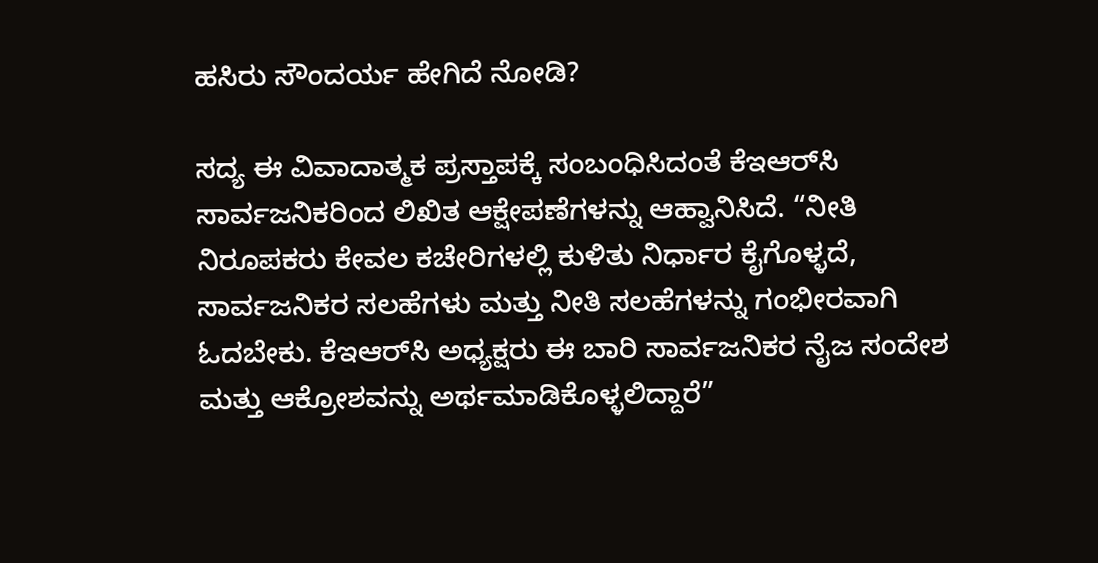ಹಸಿರು ಸೌಂದರ್ಯ ಹೇಗಿದೆ ನೋಡಿ?

ಸದ್ಯ ಈ ವಿವಾದಾತ್ಮಕ ಪ್ರಸ್ತಾಪಕ್ಕೆ ಸಂಬಂಧಿಸಿದಂತೆ ಕೆಇಆರ್‌ಸಿ ಸಾರ್ವಜನಿಕರಿಂದ ಲಿಖಿತ ಆಕ್ಷೇಪಣೆಗಳನ್ನು ಆಹ್ವಾನಿಸಿದೆ. “ನೀತಿ ನಿರೂಪಕರು ಕೇವಲ ಕಚೇರಿಗಳಲ್ಲಿ ಕುಳಿತು ನಿರ್ಧಾರ ಕೈಗೊಳ್ಳದೆ, ಸಾರ್ವಜನಿಕರ ಸಲಹೆಗಳು ಮತ್ತು ನೀತಿ ಸಲಹೆಗಳನ್ನು ಗಂಭೀರವಾಗಿ ಓದಬೇಕು. ಕೆಇಆರ್‌ಸಿ ಅಧ್ಯಕ್ಷರು ಈ ಬಾರಿ ಸಾರ್ವಜನಿಕರ ನೈಜ ಸಂದೇಶ ಮತ್ತು ಆಕ್ರೋಶವನ್ನು ಅರ್ಥಮಾಡಿಕೊಳ್ಳಲಿದ್ದಾರೆ”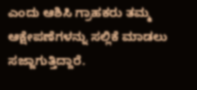ಎಂದು ಆಶಿಸಿ ಗ್ರಾಹಕರು ತಮ್ಮ ಆಕ್ಷೇಪಣೆಗಳನ್ನು ಸಲ್ಲಿಕೆ ಮಾಡಲು ಸಜ್ಜಾಗುತ್ತಿದ್ದಾರೆ.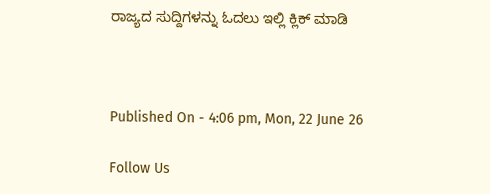ರಾಜ್ಯದ ಸುದ್ದಿಗಳನ್ನು ಓದಲು ಇಲ್ಲಿ ಕ್ಲಿಕ್ ಮಾಡಿ



Published On - 4:06 pm, Mon, 22 June 26

Follow Us